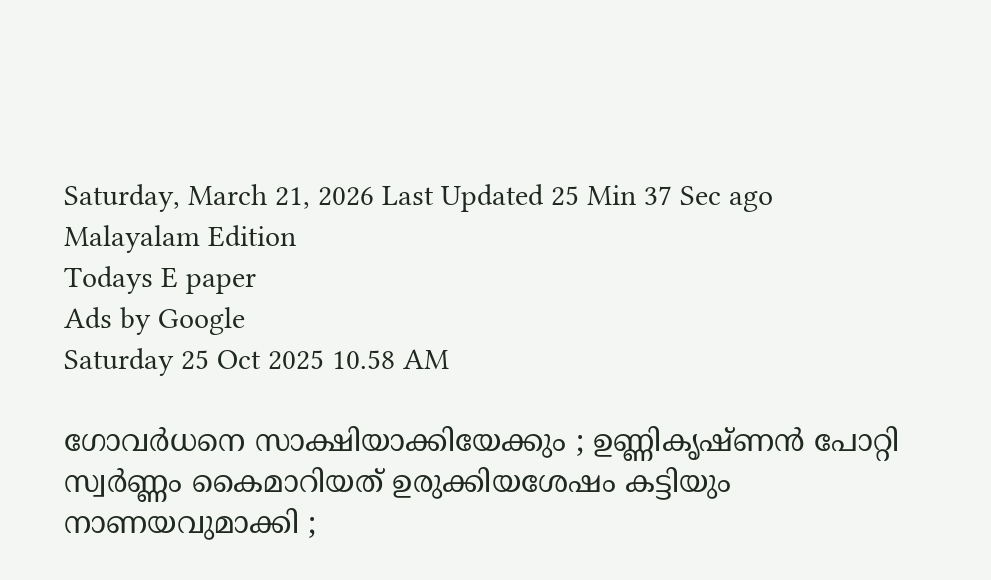Saturday, March 21, 2026 Last Updated 25 Min 37 Sec ago Malayalam Edition
Todays E paper
Ads by Google
Saturday 25 Oct 2025 10.58 AM

ഗോവര്‍ധനെ സാക്ഷിയാക്കിയേക്കും ; ഉണ്ണികൃഷ്ണന്‍ പോറ്റി സ്വര്‍ണ്ണം കൈമാറിയത് ഉരുക്കിയശേഷം കട്ടിയും നാണയവുമാക്കി ;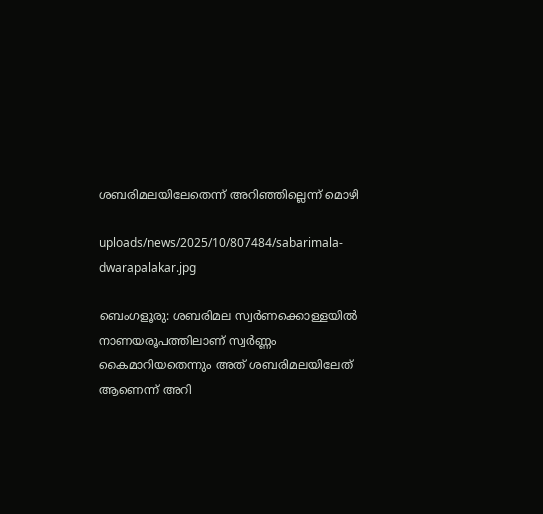ശബരിമലയിലേതെന്ന് അറിഞ്ഞില്ലെന്ന് മൊഴി

uploads/news/2025/10/807484/sabarimala-dwarapalakar.jpg

ബെംഗളൂരു: ശബരിമല സ്വര്‍ണക്കൊള്ളയില്‍ നാണയരൂപത്തിലാണ് സ്വര്‍ണ്ണം കൈമാറിയതെന്നും അത് ശബരിമലയിലേത് ആണെന്ന് അറി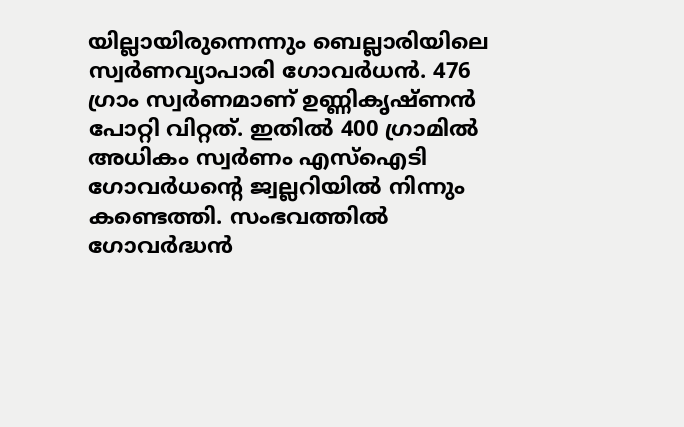യില്ലായിരുന്നെന്നും ബെല്ലാരിയിലെ സ്വര്‍ണവ്യാപാരി ഗോവര്‍ധന്‍. 476 ഗ്രാം സ്വര്‍ണമാണ് ഉണ്ണികൃഷ്ണന്‍ പോറ്റി വിറ്റത്. ഇതില്‍ 400 ഗ്രാമില്‍ അധികം സ്വര്‍ണം എസ്ഐടി ഗോവര്‍ധന്റെ ജ്വല്ലറിയില്‍ നിന്നും കണ്ടെത്തി. സംഭവത്തില്‍ ഗോവര്‍ദ്ധന്‍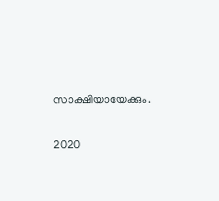സാക്ഷിയായേക്കും.

2020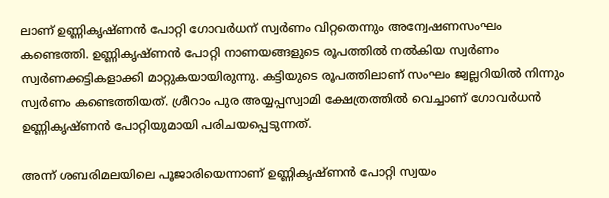ലാണ് ഉണ്ണികൃഷ്ണന്‍ പോറ്റി ഗോവര്‍ധന് സ്വര്‍ണം വിറ്റതെന്നും അന്വേഷണസംഘം കണ്ടെത്തി. ഉണ്ണികൃഷ്ണന്‍ പോറ്റി നാണയങ്ങളുടെ രൂപത്തില്‍ നല്‍കിയ സ്വര്‍ണം സ്വര്‍ണക്കട്ടികളാക്കി മാറ്റുകയായിരുന്നു. കട്ടിയുടെ രൂപത്തിലാണ് സംഘം ജ്വല്ലറിയില്‍ നിന്നും സ്വര്‍ണം കണ്ടെത്തിയത്. ശ്രീറാം പുര അയ്യപ്പസ്വാമി ക്ഷേത്രത്തില്‍ വെച്ചാണ് ഗോവര്‍ധന്‍ ഉണ്ണികൃഷ്ണന്‍ പോറ്റിയുമായി പരിചയപ്പെടുന്നത്.

അന്ന് ശബരിമലയിലെ പൂജാരിയെന്നാണ് ഉണ്ണികൃഷ്ണന്‍ പോറ്റി സ്വയം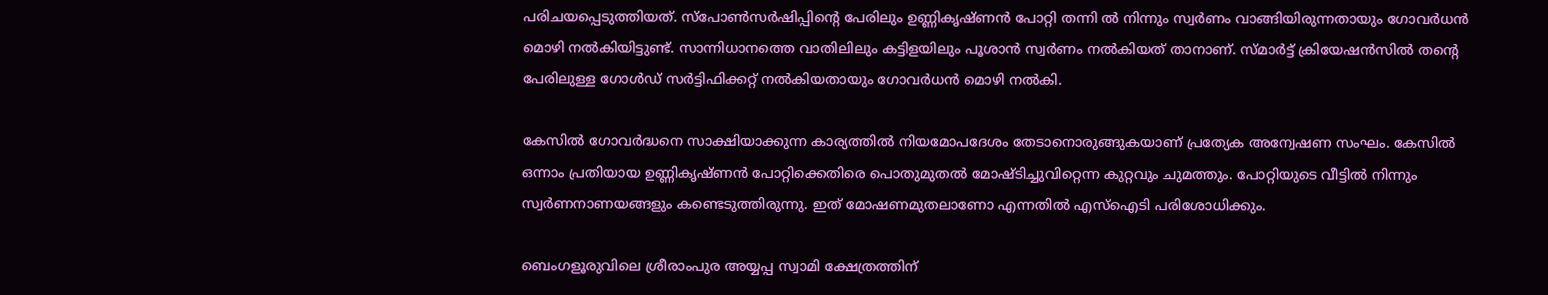പരിചയപ്പെടുത്തിയത്. സ്പോണ്‍സര്‍ഷിപ്പിന്റെ പേരിലും ഉണ്ണികൃഷ്ണന്‍ പോറ്റി തന്നി ല്‍ നിന്നും സ്വര്‍ണം വാങ്ങിയിരുന്നതായും ഗോവര്‍ധന്‍ മൊഴി നല്‍കിയിട്ടുണ്ട്. സാന്നിധാനത്തെ വാതിലിലും കട്ടിളയിലും പൂശാന്‍ സ്വര്‍ണം നല്‍കിയത് താനാണ്. സ്മാര്‍ട്ട് ക്രിയേഷന്‍സില്‍ തന്റെ പേരിലുള്ള ഗോള്‍ഡ് സര്‍ട്ടിഫിക്കറ്റ് നല്‍കിയതായും ഗോവര്‍ധന്‍ മൊഴി നല്‍കി.

കേസില്‍ ഗോവര്‍ദ്ധനെ സാക്ഷിയാക്കുന്ന കാര്യത്തില്‍ നിയമോപദേശം തേടാനൊരുങ്ങുകയാണ് പ്രത്യേക അന്വേഷണ സംഘം. കേസില്‍ ഒന്നാം പ്രതിയായ ഉണ്ണികൃഷ്ണന്‍ പോറ്റിക്കെതിരെ പൊതുമുതല്‍ മോഷ്ടിച്ചുവിറ്റെന്ന കുറ്റവും ചുമത്തും. പോറ്റിയുടെ വീട്ടില്‍ നിന്നും സ്വര്‍ണനാണയങ്ങളും കണ്ടെടുത്തിരുന്നു. ഇത് മോഷണമുതലാണോ എന്നതില്‍ എസ്ഐടി പരിശോധിക്കും.

ബെംഗളൂരുവിലെ ശ്രീരാംപുര അയ്യപ്പ സ്വാമി ക്ഷേത്രത്തിന്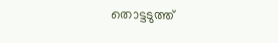തൊട്ടടുത്ത്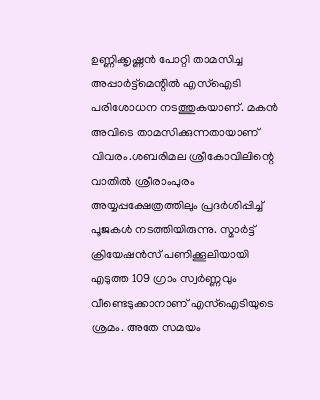ഉണ്ണിക്കൃഷ്ണന്‍ പോറ്റി താമസിച്ച അപ്പാര്‍ട്ട്മെന്റില്‍ എസ്ഐടി പരിശോധന നടത്തുകയാണ്. മകന്‍ അവിടെ താമസിക്കുന്നതായാണ് വിവരം.ശബരിമല ശ്രീകോവിലിന്റെ വാതില്‍ ശ്രീരാംപുരം അയ്യപ്പക്ഷേത്രത്തിലും പ്രദര്‍ശിപ്പിച്ച് പൂജകള്‍ നടത്തിയിരുന്നു. സ്മാര്‍ട്ട് ക്രിയേഷന്‍സ് പണിക്കൂലിയായി എടുത്ത 109 ഗ്രാം സ്വര്‍ണ്ണവും വീണ്ടെടുക്കാനാണ് എസ്ഐടിയുടെ ശ്രമം. അതേ സമയം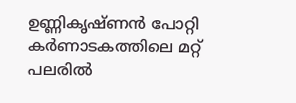ഉണ്ണികൃഷ്ണന്‍ പോറ്റി കര്‍ണാടകത്തിലെ മറ്റ് പലരില്‍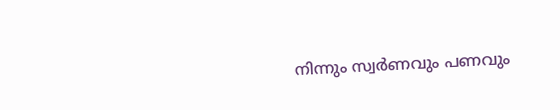നിന്നും സ്വര്‍ണവും പണവും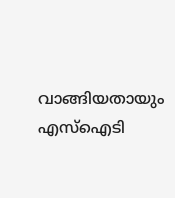വാങ്ങിയതായും എസ്ഐടി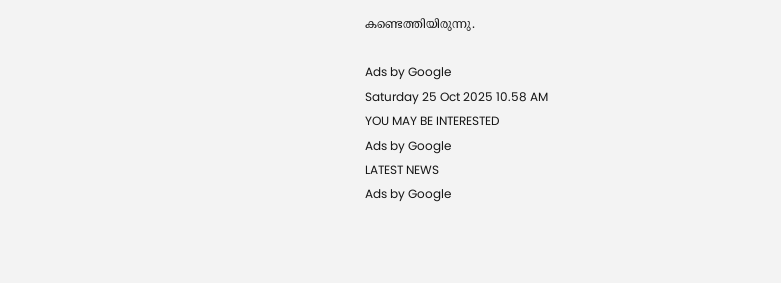കണ്ടെത്തിയിരുന്നു.

Ads by Google
Saturday 25 Oct 2025 10.58 AM
YOU MAY BE INTERESTED
Ads by Google
LATEST NEWS
Ads by Google